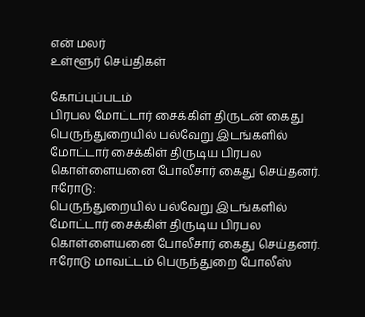என் மலர்
உள்ளூர் செய்திகள்

கோப்புப்படம்
பிரபல மோட்டார் சைக்கிள் திருடன் கைது
பெருந்துறையில் பல்வேறு இடங்களில் மோட்டார் சைக்கிள் திருடிய பிரபல கொள்ளையனை போலீசார் கைது செய்தனர்.
ஈரோடு:
பெருந்துறையில் பல்வேறு இடங்களில் மோட்டார் சைக்கிள் திருடிய பிரபல கொள்ளையனை போலீசார் கைது செய்தனர்.
ஈரோடு மாவட்டம் பெருந்துறை போலீஸ்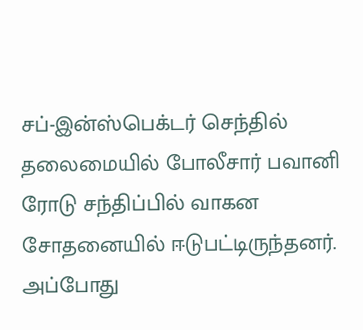சப்-இன்ஸ்பெக்டர் செந்தில் தலைமையில் போலீசார் பவானி ரோடு சந்திப்பில் வாகன சோதனையில் ஈடுபட்டிருந்தனர்.
அப்போது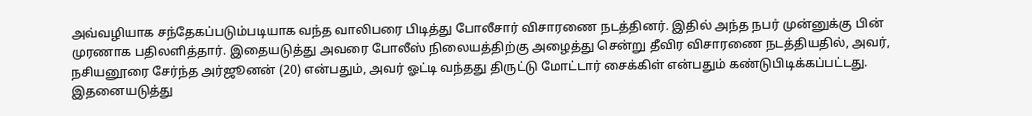அவ்வழியாக சந்தேகப்படும்படியாக வந்த வாலிபரை பிடித்து போலீசார் விசாரணை நடத்தினர். இதில் அந்த நபர் முன்னுக்கு பின் முரணாக பதிலளித்தார். இதையடுத்து அவரை போலீஸ் நிலையத்திற்கு அழைத்து சென்று தீவிர விசாரணை நடத்தியதில், அவர், நசியனூரை சேர்ந்த அர்ஜூனன் (20) என்பதும், அவர் ஓட்டி வந்தது திருட்டு மோட்டார் சைக்கிள் என்பதும் கண்டுபிடிக்கப்பட்டது.
இதனையடுத்து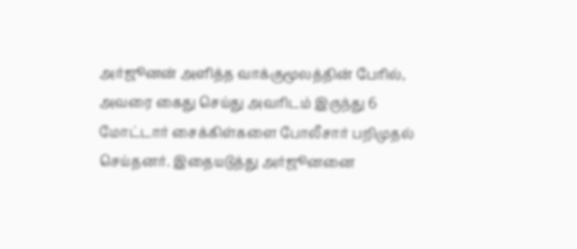அர்ஜூனன் அளித்த வாக்குமூலத்தின் பேரில், அவரை கைது செய்து அவரிடம் இருந்து 6 மோட்டார் சைக்கிள்களை போலீசார் பறிமுதல் செய்தனர். இதையடுத்து அர்ஜூனனை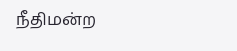நீதிமன்ற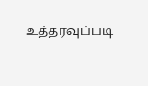உத்தரவுப்படி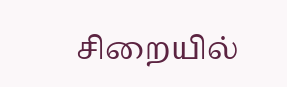சிறையில்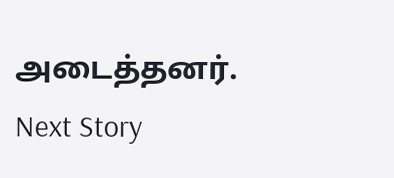அடைத்தனர்.
Next Story